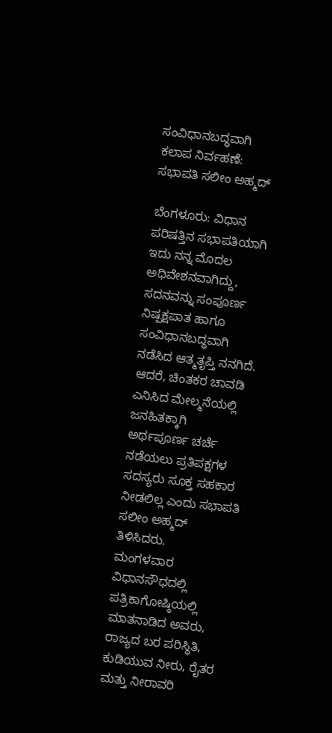ಸಂವಿಧಾನಬದ್ಧವಾಗಿ ಕಲಾಪ ನಿರ್ವಹಣೆ: ಸಭಾಪತಿ ಸಲೀಂ ಅಹ್ಮದ್

ಬೆಂಗಳೂರು: ವಿಧಾನ ಪರಿಷತ್ತಿನ ಸಭಾಪತಿಯಾಗಿ ಇದು ನನ್ನ ಮೊದಲ ಅಧಿವೇಶನವಾಗಿದ್ದು, ಸದನವನ್ನು ಸಂಪೂರ್ಣ ನಿಷ್ಪಕ್ಷಪಾತ ಹಾಗೂ ಸಂವಿಧಾನಬದ್ಧವಾಗಿ ನಡೆಸಿದ ಆತ್ಮತೃಪ್ತಿ ನನಗಿದೆ. ಆದರೆ, ಚಿಂತಕರ ಚಾವಡಿ ಎನಿಸಿದ ಮೇಲ್ಮನೆಯಲ್ಲಿ ಜನಹಿತಕ್ಕಾಗಿ ಅರ್ಥಪೂರ್ಣ ಚರ್ಚೆ ನಡೆಯಲು ಪ್ರತಿಪಕ್ಷಗಳ ಸದಸ್ಯರು ಸೂಕ್ತ ಸಹಕಾರ ನೀಡಲಿಲ್ಲ ಎಂದು ಸಭಾಪತಿ ಸಲೀಂ ಅಹ್ಮದ್ ತಿಳಿಸಿದರು.
ಮಂಗಳವಾರ ವಿಧಾನಸೌಧದಲ್ಲಿ ಪತ್ರಿಕಾಗೋಷ್ಠಿಯಲ್ಲಿ ಮಾತನಾಡಿದ ಅವರು, ರಾಜ್ಯದ ಬರ ಪರಿಸ್ಥಿತಿ, ಕುಡಿಯುವ ನೀರು, ರೈತರ ಮತ್ತು ನೀರಾವರಿ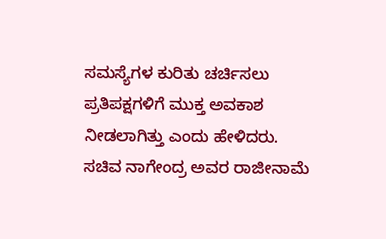ಸಮಸ್ಯೆಗಳ ಕುರಿತು ಚರ್ಚಿಸಲು ಪ್ರತಿಪಕ್ಷಗಳಿಗೆ ಮುಕ್ತ ಅವಕಾಶ ನೀಡಲಾಗಿತ್ತು ಎಂದು ಹೇಳಿದರು.
ಸಚಿವ ನಾಗೇಂದ್ರ ಅವರ ರಾಜೀನಾಮೆ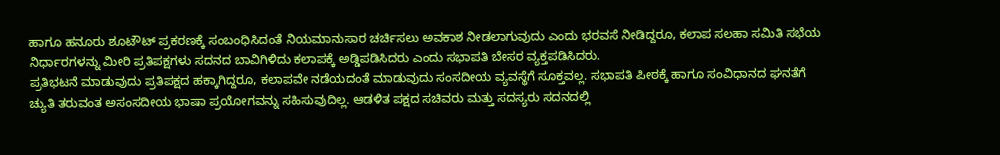ಹಾಗೂ ಹನೂರು ಶೂಟೌಟ್ ಪ್ರಕರಣಕ್ಕೆ ಸಂಬಂಧಿಸಿದಂತೆ ನಿಯಮಾನುಸಾರ ಚರ್ಚಿಸಲು ಅವಕಾಶ ನೀಡಲಾಗುವುದು ಎಂದು ಭರವಸೆ ನೀಡಿದ್ದರೂ, ಕಲಾಪ ಸಲಹಾ ಸಮಿತಿ ಸಭೆಯ ನಿರ್ಧಾರಗಳನ್ನು ಮೀರಿ ಪ್ರತಿಪಕ್ಷಗಳು ಸದನದ ಬಾವಿಗಿಳಿದು ಕಲಾಪಕ್ಕೆ ಅಡ್ಡಿಪಡಿಸಿದರು ಎಂದು ಸಭಾಪತಿ ಬೇಸರ ವ್ಯಕ್ತಪಡಿಸಿದರು.
ಪ್ರತಿಭಟನೆ ಮಾಡುವುದು ಪ್ರತಿಪಕ್ಷದ ಹಕ್ಕಾಗಿದ್ದರೂ, ಕಲಾಪವೇ ನಡೆಯದಂತೆ ಮಾಡುವುದು ಸಂಸದೀಯ ವ್ಯವಸ್ಥೆಗೆ ಸೂಕ್ತವಲ್ಲ. ಸಭಾಪತಿ ಪೀಠಕ್ಕೆ ಹಾಗೂ ಸಂವಿಧಾನದ ಘನತೆಗೆ ಚ್ಯುತಿ ತರುವಂತ ಅಸಂಸದೀಯ ಭಾಷಾ ಪ್ರಯೋಗವನ್ನು ಸಹಿಸುವುದಿಲ್ಲ. ಆಡಳಿತ ಪಕ್ಷದ ಸಚಿವರು ಮತ್ತು ಸದಸ್ಯರು ಸದನದಲ್ಲಿ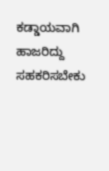ಕಡ್ಡಾಯವಾಗಿ ಹಾಜರಿದ್ದು ಸಹಕರಿಸಬೇಕು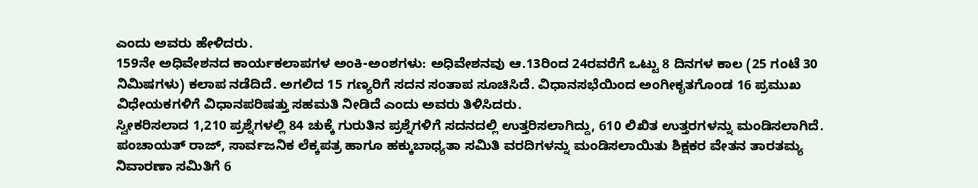ಎಂದು ಅವರು ಹೇಳಿದರು.
159ನೇ ಅಧಿವೇಶನದ ಕಾರ್ಯಕಲಾಪಗಳ ಅಂಕಿ-ಅಂಶಗಳು: ಅಧಿವೇಶನವು ಆ.13ರಿಂದ 24ರವರೆಗೆ ಒಟ್ಟು 8 ದಿನಗಳ ಕಾಲ (25 ಗಂಟೆ 30 ನಿಮಿಷಗಳು) ಕಲಾಪ ನಡೆದಿದೆ. ಅಗಲಿದ 15 ಗಣ್ಯರಿಗೆ ಸದನ ಸಂತಾಪ ಸೂಚಿಸಿದೆ. ವಿಧಾನಸಭೆಯಿಂದ ಅಂಗೀಕೃತಗೊಂಡ 16 ಪ್ರಮುಖ ವಿಧೇಯಕಗಳಿಗೆ ವಿಧಾನಪರಿಷತ್ತು ಸಹಮತಿ ನೀಡಿದೆ ಎಂದು ಅವರು ತಿಳಿಸಿದರು.
ಸ್ವೀಕರಿಸಲಾದ 1,210 ಪ್ರಶ್ನೆಗಳಲ್ಲಿ 84 ಚುಕ್ಕೆ ಗುರುತಿನ ಪ್ರಶ್ನೆಗಳಿಗೆ ಸದನದಲ್ಲಿ ಉತ್ತರಿಸಲಾಗಿದ್ದು, 610 ಲಿಖಿತ ಉತ್ತರಗಳನ್ನು ಮಂಡಿಸಲಾಗಿದೆ. ಪಂಚಾಯತ್ ರಾಜ್, ಸಾರ್ವಜನಿಕ ಲೆಕ್ಕಪತ್ರ ಹಾಗೂ ಹಕ್ಕುಬಾಧ್ಯತಾ ಸಮಿತಿ ವರದಿಗಳನ್ನು ಮಂಡಿಸಲಾಯಿತು ಶಿಕ್ಷಕರ ವೇತನ ತಾರತಮ್ಯ ನಿವಾರಣಾ ಸಮಿತಿಗೆ 6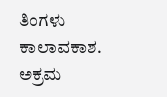ತಿಂಗಳು ಕಾಲಾವಕಾಶ. ಅಕ್ರಮ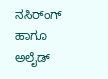ನಸಿರ್ಂಗ್ ಹಾಗೂ ಅಲೈಡ್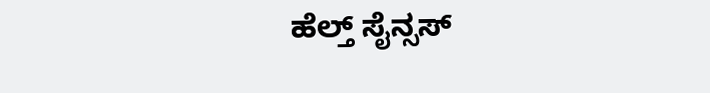ಹೆಲ್ತ್ ಸೈನ್ಸಸ್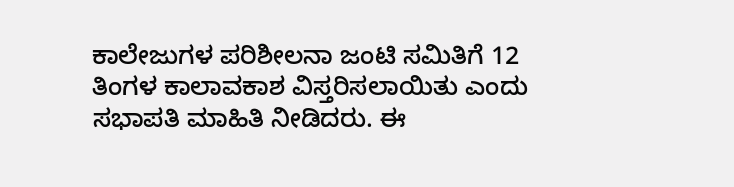ಕಾಲೇಜುಗಳ ಪರಿಶೀಲನಾ ಜಂಟಿ ಸಮಿತಿಗೆ 12 ತಿಂಗಳ ಕಾಲಾವಕಾಶ ವಿಸ್ತರಿಸಲಾಯಿತು ಎಂದು ಸಭಾಪತಿ ಮಾಹಿತಿ ನೀಡಿದರು. ಈ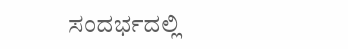ಸಂದರ್ಭದಲ್ಲಿ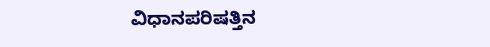ವಿಧಾನಪರಿಷತ್ತಿನ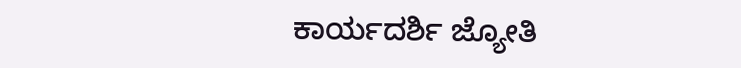ಕಾರ್ಯದರ್ಶಿ ಜ್ಯೋತಿ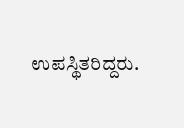ಉಪಸ್ಥಿತರಿದ್ದರು.